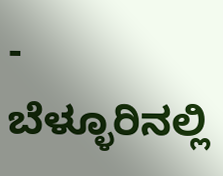- ಬೆಳ್ಳೂರಿನಲ್ಲಿ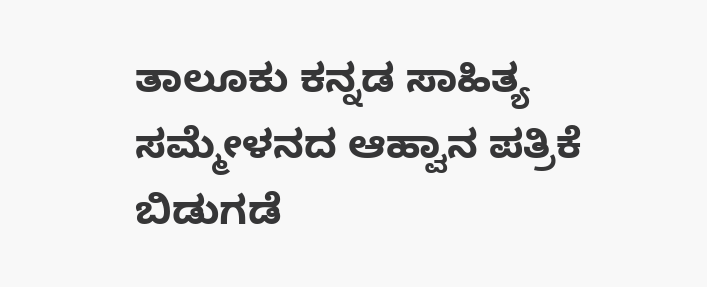ತಾಲೂಕು ಕನ್ನಡ ಸಾಹಿತ್ಯ ಸಮ್ಮೇಳನದ ಆಹ್ವಾನ ಪತ್ರಿಕೆ ಬಿಡುಗಡೆ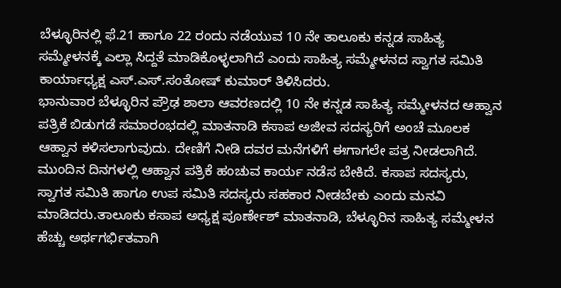ಬೆಳ್ಳೂರಿನಲ್ಲಿ ಫೆ.21 ಹಾಗೂ 22 ರಂದು ನಡೆಯುವ 10 ನೇ ತಾಲೂಕು ಕನ್ನಡ ಸಾಹಿತ್ಯ ಸಮ್ಮೇಳನಕ್ಕೆ ಎಲ್ಲಾ ಸಿದ್ದತೆ ಮಾಡಿಕೊಳ್ಳಲಾಗಿದೆ ಎಂದು ಸಾಹಿತ್ಯ ಸಮ್ಮೇಳನದ ಸ್ವಾಗತ ಸಮಿತಿ ಕಾರ್ಯಾಧ್ಯಕ್ಷ ಎಸ್.ಎಸ್.ಸಂತೋಷ್ ಕುಮಾರ್ ತಿಳಿಸಿದರು.
ಭಾನುವಾರ ಬೆಳ್ಳೂರಿನ ಪ್ರೌಢ ಶಾಲಾ ಆವರಣದಲ್ಲಿ 10 ನೇ ಕನ್ನಡ ಸಾಹಿತ್ಯ ಸಮ್ಮೇಳನದ ಆಹ್ವಾನ ಪತ್ರಿಕೆ ಬಿಡುಗಡೆ ಸಮಾರಂಭದಲ್ಲಿ ಮಾತನಾಡಿ ಕಸಾಪ ಅಜೀವ ಸದಸ್ಯರಿಗೆ ಅಂಚೆ ಮೂಲಕ ಆಹ್ವಾನ ಕಳಿಸಲಾಗುವುದು. ದೇಣಿಗೆ ನೀಡಿ ದವರ ಮನೆಗಳಿಗೆ ಈಗಾಗಲೇ ಪತ್ರ ನೀಡಲಾಗಿದೆ. ಮುಂದಿನ ದಿನಗಳಲ್ಲಿ ಆಹ್ವಾನ ಪತ್ರಿಕೆ ಹಂಚುವ ಕಾರ್ಯ ನಡೆಸ ಬೇಕಿದೆ. ಕಸಾಪ ಸದಸ್ಯರು, ಸ್ವಾಗತ ಸಮಿತಿ ಹಾಗೂ ಉಪ ಸಮಿತಿ ಸದಸ್ಯರು ಸಹಕಾರ ನೀಡಬೇಕು ಎಂದು ಮನವಿ ಮಾಡಿದರು.ತಾಲೂಕು ಕಸಾಪ ಅಧ್ಯಕ್ಷ ಪೂರ್ಣೇಶ್ ಮಾತನಾಡಿ, ಬೆಳ್ಳೂರಿನ ಸಾಹಿತ್ಯ ಸಮ್ಮೇಳನ ಹೆಚ್ಚು ಅರ್ಥಗರ್ಭಿತವಾಗಿ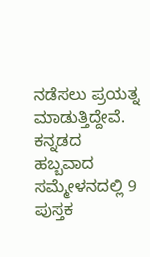ನಡೆಸಲು ಪ್ರಯತ್ನ ಮಾಡುತ್ತಿದ್ದೇವೆ. ಕನ್ನಡದ ಹಬ್ಬವಾದ ಸಮ್ಮೇಳನದಲ್ಲಿ 9 ಪುಸ್ತಕ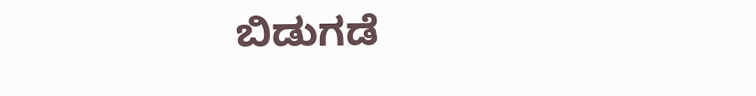ಬಿಡುಗಡೆ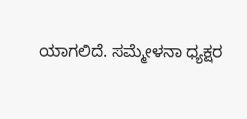ಯಾಗಲಿದೆ. ಸಮ್ಮೇಳನಾ ಧ್ಯಕ್ಷರ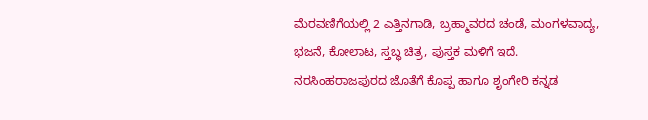ಮೆರವಣಿಗೆಯಲ್ಲಿ 2 ಎತ್ತಿನಗಾಡಿ, ಬ್ರಹ್ಮಾವರದ ಚಂಡೆ, ಮಂಗಳವಾದ್ಯ, ಭಜನೆ, ಕೋಲಾಟ, ಸ್ತಬ್ಧ ಚಿತ್ರ, ಪುಸ್ತಕ ಮಳಿಗೆ ಇದೆ. ನರಸಿಂಹರಾಜಪುರದ ಜೊತೆಗೆ ಕೊಪ್ಪ ಹಾಗೂ ಶೃಂಗೇರಿ ಕನ್ನಡ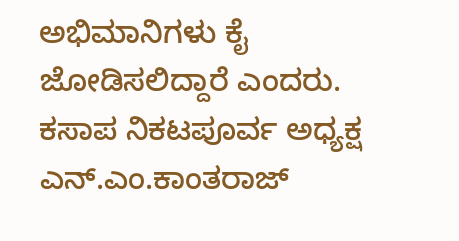ಅಭಿಮಾನಿಗಳು ಕೈ ಜೋಡಿಸಲಿದ್ದಾರೆ ಎಂದರು.
ಕಸಾಪ ನಿಕಟಪೂರ್ವ ಅಧ್ಯಕ್ಷ ಎನ್.ಎಂ.ಕಾಂತರಾಜ್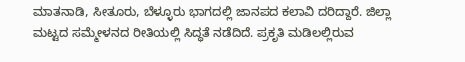ಮಾತನಾಡಿ, ಸೀತೂರು, ಬೆಳ್ಳೂರು ಭಾಗದಲ್ಲಿ ಜಾನಪದ ಕಲಾವಿ ದರಿದ್ದಾರೆ. ಜಿಲ್ಲಾ ಮಟ್ಟದ ಸಮ್ಮೇಳನದ ರೀತಿಯಲ್ಲಿ ಸಿದ್ಧತೆ ನಡೆದಿದೆ. ಪ್ರಕೃತಿ ಮಡಿಲಲ್ಲಿರುವ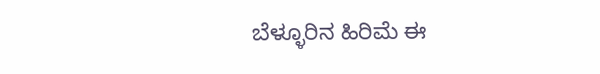ಬೆಳ್ಳೂರಿನ ಹಿರಿಮೆ ಈ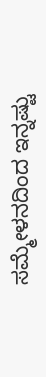ಸಮ್ಮೇಳನದಿಂದ ಇನ್ನಷ್ಟು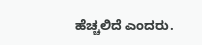ಹೆಚ್ಚಲಿದೆ ಎಂದರು.